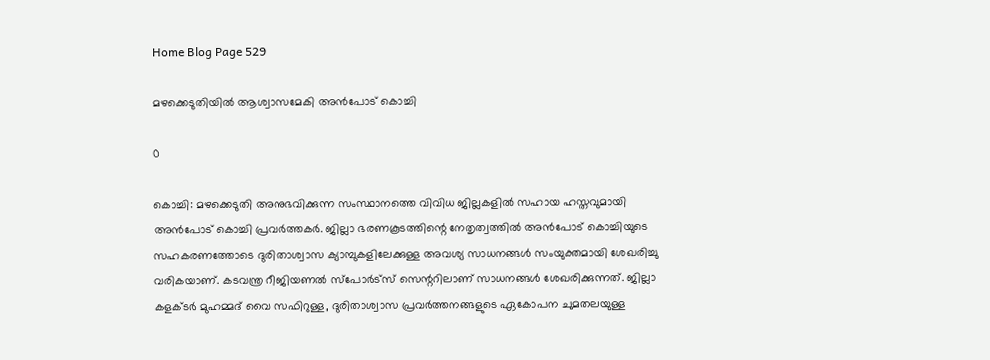Home Blog Page 529

മഴക്കെടുതിയില്‍ ആശ്വാസമേകി അന്‍പോട് കൊച്ചി

0

കൊച്ചി: മഴക്കെടുതി അനുഭവിക്കുന്ന സംസ്ഥാനത്തെ വിവിധ ജില്ലകളില്‍ സഹായ ഹസ്തവുമായി അന്‍പോട് കൊച്ചി പ്രവര്‍ത്തകര്‍. ജില്ലാ ഭരണകൂടത്തിന്റെ നേതൃത്വത്തില്‍ അന്‍പോട് കൊച്ചിയുടെ സഹകരണത്തോടെ ദുരിതാശ്വാസ ക്യാമ്പുകളിലേക്കുള്ള അവശ്യ സാധനങ്ങള്‍ സംയുക്തമായി ശേഖരിച്ചു വരികയാണ്. കടവന്ത്ര റീജിയണല്‍ സ്‌പോര്‍ട്‌സ് സെന്ററിലാണ് സാധനങ്ങള്‍ ശേഖരിക്കുന്നത്. ജില്ലാ കളക്ടര്‍ മുഹമ്മദ് വൈ സഫിറുള്ള, ദുരിതാശ്വാസ പ്രവര്‍ത്തനങ്ങളുടെ ഏകോപന ചുമതലയുള്ള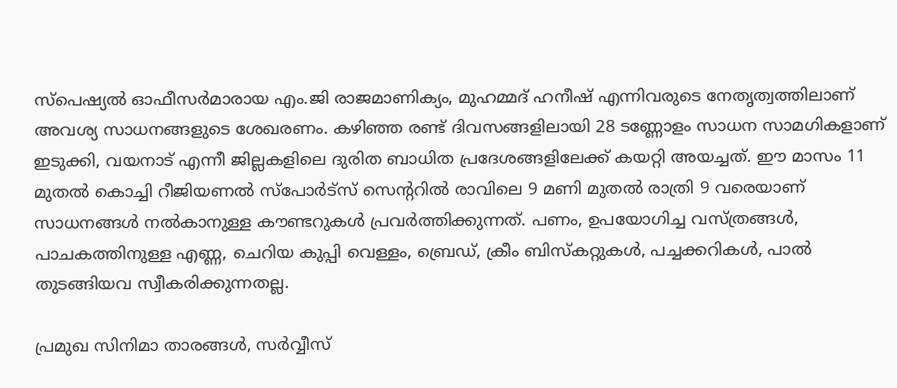സ്‌പെഷ്യല്‍ ഓഫീസര്‍മാരായ എം.ജി രാജമാണിക്യം, മുഹമ്മദ് ഹനീഷ് എന്നിവരുടെ നേതൃത്വത്തിലാണ് അവശ്യ സാധനങ്ങളുടെ ശേഖരണം. കഴിഞ്ഞ രണ്ട് ദിവസങ്ങളിലായി 28 ടണ്ണോളം സാധന സാമഗികളാണ് ഇടുക്കി, വയനാട് എന്നീ ജില്ലകളിലെ ദുരിത ബാധിത പ്രദേശങ്ങളിലേക്ക് കയറ്റി അയച്ചത്. ഈ മാസം 11 മുതല്‍ കൊച്ചി റീജിയണല്‍ സ്‌പോര്‍ട്‌സ് സെന്ററില്‍ രാവിലെ 9 മണി മുതല്‍ രാത്രി 9 വരെയാണ് സാധനങ്ങള്‍ നല്‍കാനുള്ള കൗണ്ടറുകള്‍ പ്രവര്‍ത്തിക്കുന്നത്. പണം, ഉപയോഗിച്ച വസ്ത്രങ്ങള്‍, പാചകത്തിനുള്ള എണ്ണ, ചെറിയ കുപ്പി വെള്ളം, ബ്രെഡ്, ക്രീം ബിസ്‌കറ്റുകള്‍, പച്ചക്കറികള്‍, പാല്‍ തുടങ്ങിയവ സ്വീകരിക്കുന്നതല്ല.

പ്രമുഖ സിനിമാ താരങ്ങള്‍, സര്‍വ്വീസ്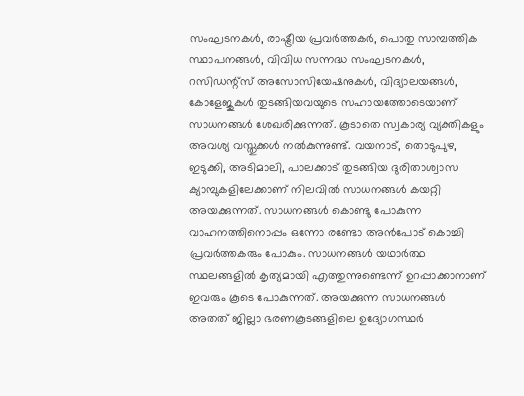സംഘടനകള്‍, രാഷ്ട്രീയ പ്രവര്‍ത്തകര്‍, പൊതു സാമ്പത്തിക സ്ഥാപനങ്ങള്‍, വിവിധ സന്നദ്ധ സംഘടനകള്‍, റസിഡന്റ്‌സ് അസോസിയേഷനുകള്‍, വിദ്യാലയങ്ങള്‍, കോളേജുകള്‍ തുടങ്ങിയവയുടെ സഹായത്തോടെയാണ് സാധനങ്ങള്‍ ശേഖരിക്കുന്നത്. കൂടാതെ സ്വകാര്യ വ്യക്തികളും അവശ്യ വസ്തുക്കള്‍ നല്‍കുന്നുണ്ട്. വയനാട്, തൊടുപുഴ, ഇടുക്കി, അടിമാലി, പാലക്കാട് തുടങ്ങിയ ദുരിതാശ്വാസ ക്യാമ്പുകളിലേക്കാണ് നിലവില്‍ സാധനങ്ങള്‍ കയറ്റി അയക്കുന്നത്. സാധനങ്ങള്‍ കൊണ്ടു പോകുന്ന വാഹനത്തിനൊപ്പം ഒന്നോ രണ്ടോ അന്‍പോട് കൊച്ചി പ്രവര്‍ത്തകരും പോകും. സാധനങ്ങള്‍ യഥാര്‍ത്ഥ സ്ഥലങ്ങളില്‍ കൃത്യമായി എത്തുന്നുണ്ടെന്ന് ഉറപ്പാക്കാനാണ് ഇവരും കൂടെ പോകുന്നത്. അയക്കുന്ന സാധനങ്ങള്‍ അതത് ജില്ലാ ഭരണകൂടങ്ങളിലെ ഉദ്യോഗസ്ഥര്‍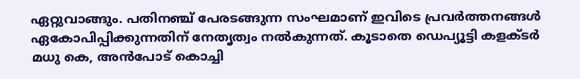ഏറ്റുവാങ്ങും. പതിനഞ്ച് പേരടങ്ങുന്ന സംഘമാണ് ഇവിടെ പ്രവര്‍ത്തനങ്ങള്‍ ഏകോപിപ്പിക്കുന്നതിന് നേതൃത്വം നല്‍കുന്നത്. കൂടാതെ ഡെപ്യൂട്ടി കളക്ടര്‍ മധു കെ, അന്‍പോട് കൊച്ചി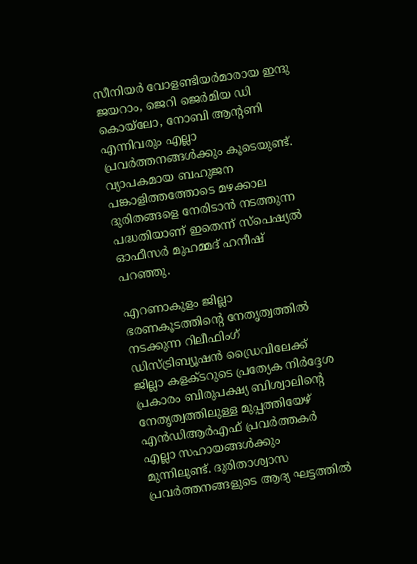സീനിയര്‍ വോളണ്ടിയര്‍മാരായ ഇന്ദു ജയറാം, ജെറി ജെര്‍മിയ ഡി കൊയ്‌ലോ, നോബി ആന്റണി എന്നിവരും എല്ലാ പ്രവര്‍ത്തനങ്ങള്‍ക്കും കൂടെയുണ്ട്. വ്യാപകമായ ബഹുജന പങ്കാളിത്തത്തോടെ മഴക്കാല ദുരിതങ്ങളെ നേരിടാന്‍ നടത്തുന്ന പദ്ധതിയാണ് ഇതെന്ന് സ്‌പെഷ്യല്‍ ഓഫീസര്‍ മുഹമ്മദ് ഹനീഷ് പറഞ്ഞു.

എറണാകുളം ജില്ലാ ഭരണകൂടത്തിന്റെ നേതൃത്വത്തില്‍ നടക്കുന്ന റിലീഫിംഗ് ഡിസ്ട്രിബ്യൂഷന്‍ ഡ്രൈവിലേക്ക് ജില്ലാ കളക്ടറുടെ പ്രത്യേക നിര്‍ദ്ദേശ പ്രകാരം ബിരുപക്ഷ്യ ബിശ്വാലിന്റെ നേതൃത്വത്തിലുള്ള മുപ്പത്തിയേഴ് എന്‍ഡിആര്‍എഫ് പ്രവര്‍ത്തകര്‍ എല്ലാ സഹായങ്ങള്‍ക്കും മുന്നിലുണ്ട്. ദുരിതാശ്വാസ പ്രവര്‍ത്തനങ്ങളുടെ ആദ്യ ഘട്ടത്തില്‍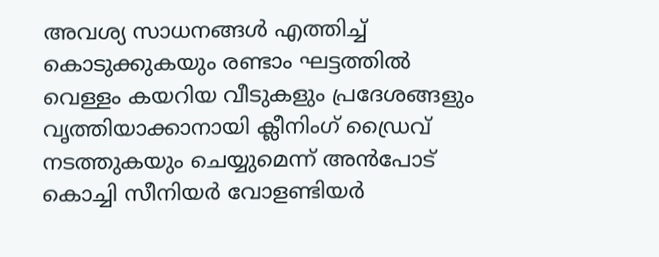അവശ്യ സാധനങ്ങള്‍ എത്തിച്ച് കൊടുക്കുകയും രണ്ടാം ഘട്ടത്തില്‍ വെള്ളം കയറിയ വീടുകളും പ്രദേശങ്ങളും വൃത്തിയാക്കാനായി ക്ലീനിംഗ് ഡ്രൈവ് നടത്തുകയും ചെയ്യുമെന്ന് അന്‍പോട് കൊച്ചി സീനിയര്‍ വോളണ്ടിയര്‍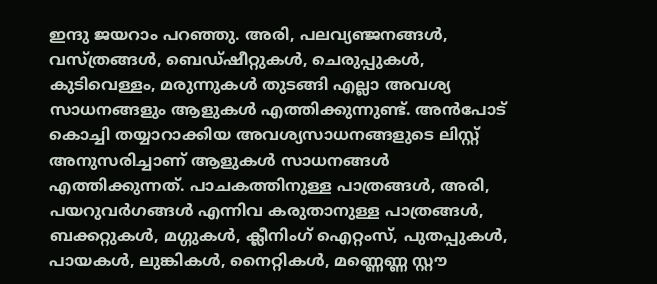ഇന്ദു ജയറാം പറഞ്ഞു. അരി, പലവ്യഞ്ജനങ്ങള്‍, വസ്ത്രങ്ങള്‍, ബെഡ്ഷീറ്റുകള്‍, ചെരുപ്പുകള്‍, കുടിവെള്ളം, മരുന്നുകള്‍ തുടങ്ങി എല്ലാ അവശ്യ സാധനങ്ങളും ആളുകള്‍ എത്തിക്കുന്നുണ്ട്. അന്‍പോട് കൊച്ചി തയ്യാറാക്കിയ അവശ്യസാധനങ്ങളുടെ ലിസ്റ്റ് അനുസരിച്ചാണ് ആളുകള്‍ സാധനങ്ങള്‍ എത്തിക്കുന്നത്. പാചകത്തിനുള്ള പാത്രങ്ങള്‍, അരി, പയറുവര്‍ഗങ്ങള്‍ എന്നിവ കരുതാനുള്ള പാത്രങ്ങള്‍, ബക്കറ്റുകള്‍, മഗ്ഗുകള്‍, ക്ലീനിംഗ് ഐറ്റംസ്, പുതപ്പുകള്‍, പായകള്‍, ലുങ്കികള്‍, നൈറ്റികള്‍, മണ്ണെണ്ണ സ്റ്റൗ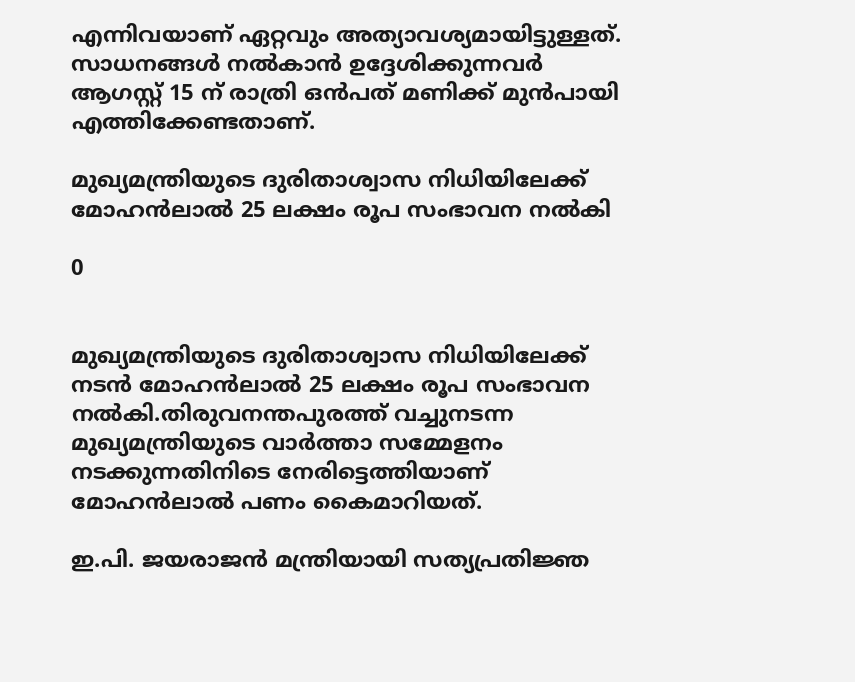എന്നിവയാണ് ഏറ്റവും അത്യാവശ്യമായിട്ടുള്ളത്. സാധനങ്ങള്‍ നല്‍കാന്‍ ഉദ്ദേശിക്കുന്നവര്‍ ആഗസ്റ്റ് 15 ന് രാത്രി ഒന്‍പത് മണിക്ക് മുന്‍പായി എത്തിക്കേണ്ടതാണ്.

മുഖ്യമന്ത്രിയുടെ ദുരിതാശ്വാസ നിധിയിലേക്ക് മോഹന്‍ലാല്‍ 25 ലക്ഷം രൂപ സംഭാവന നൽകി

0


മുഖ്യമന്ത്രിയുടെ ദുരിതാശ്വാസ നിധിയിലേക്ക് നടന്‍ മോഹന്‍ലാല്‍ 25 ലക്ഷം രൂപ സംഭാവന നൽകി.തിരുവനന്തപുരത്ത് വച്ചുനടന്ന മുഖ്യമന്ത്രിയുടെ വാര്‍ത്താ സമ്മേളനം നടക്കുന്നതിനിടെ നേരിട്ടെത്തിയാണ് മോഹന്‍ലാല്‍ പണം കൈമാറിയത്.

ഇ.പി. ജയരാജൻ മന്ത്രിയായി സത്യപ്രതിജ്ഞ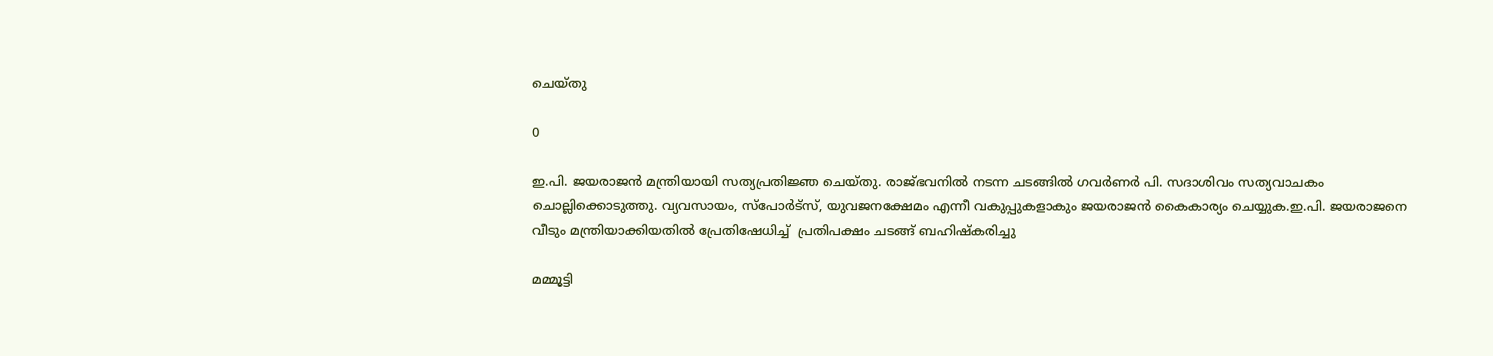ചെയ്തു

0

ഇ.പി. ജയരാജൻ മന്ത്രിയായി സത്യപ്രതിജ്ഞ ചെയ്തു. രാജ്ഭവനിൽ നടന്ന ചടങ്ങിൽ ഗവർണർ പി. സദാശിവം സത്യവാചകം ചൊല്ലിക്കൊടുത്തു. വ്യവസായം, സ്‌പോര്‍ട്‌സ്, യുവജനക്ഷേമം എന്നീ വകുപ്പുകളാകും ജയരാജന്‍ കൈകാര്യം ചെയ്യുക.ഇ.പി. ജയരാജനെ വീടും മന്ത്രിയാക്കിയതിൽ പ്രേതിഷേധിച്ച്  പ്രതിപക്ഷം ചടങ്ങ് ബഹിഷ്‌കരിച്ചു

മമ്മൂട്ടി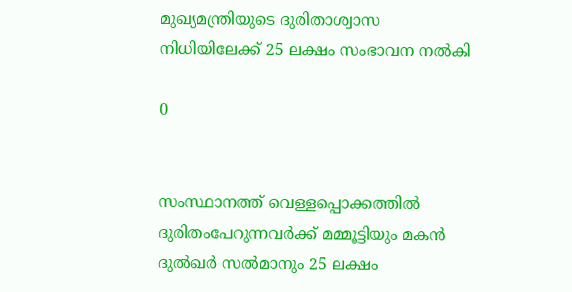മുഖ്യമന്ത്രിയുടെ ദുരിതാശ്വാസ നിധിയിലേക്ക് 25 ലക്ഷം സംഭാവന നൽകി

0


സംസ്ഥാനത്ത് വെള്ളപ്പൊക്കത്തിൽ ദുരിതംപേറുന്നവര്‍ക്ക് മമ്മൂട്ടിയും മകൻ ദുല്‍ഖര്‍ സല്‍മാനും 25 ലക്ഷം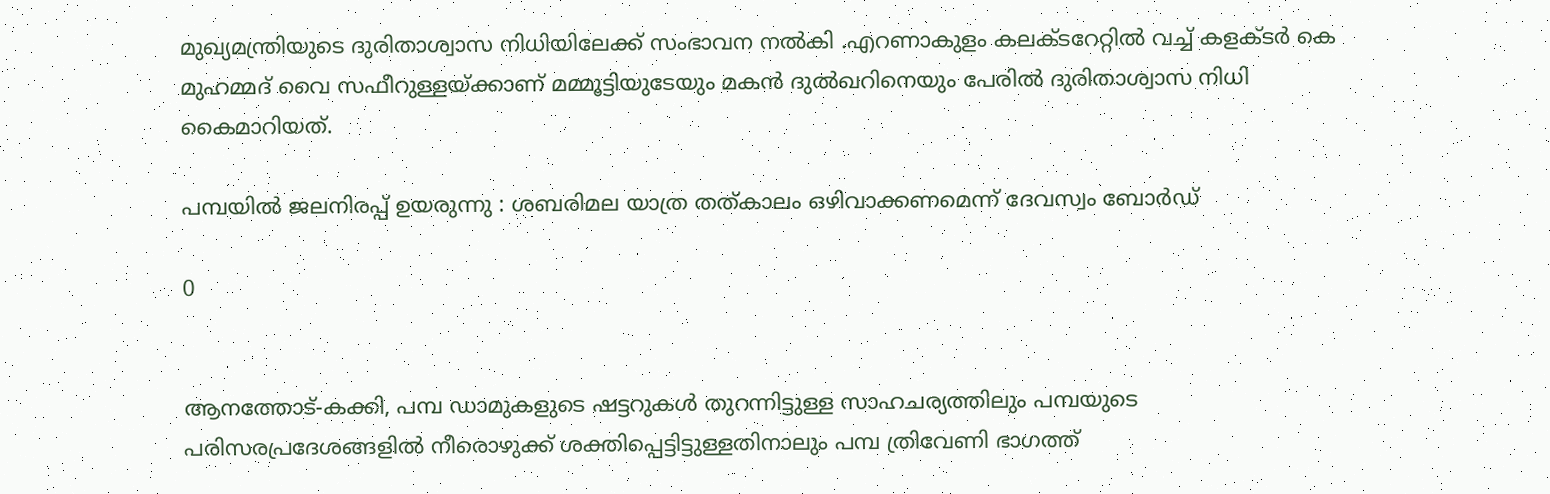മുഖ്യമന്ത്രിയുടെ ദുരിതാശ്വാസ നിധിയിലേക്ക് സംഭാവന നൽകി .എറണാകുളം കലക്ടറേറ്റിൽ വച്ച് കളക്ടർ കെ മുഹമ്മദ് വൈ സഫീറുള്ളയ്ക്കാണ് മമ്മൂട്ടിയുടേയും മകൻ ദുൽഖറിനെയും പേരിൽ ദുരിതാശ്വാസ നിധി കൈമാറിയത്.

പമ്പയില്‍ ജലനിരപ്പ് ഉയരുന്നു : ശബരിമല യാത്ര തത്കാലം ഒഴിവാക്കണമെന്ന് ദേവസ്വം ബോര്‍ഡ്

0


ആനത്തോട്-കക്കി, പമ്പ ഡാമുകളുടെ ഷട്ടറുകള്‍ തുറന്നിട്ടുള്ള സാഹചര്യത്തിലും പമ്പയുടെ പരിസരപ്രദേശങ്ങളില്‍ നീരൊഴുക്ക് ശക്തിപ്പെട്ടിട്ടുള്ളതിനാലും പമ്പ ത്രിവേണി ഭാഗത്ത്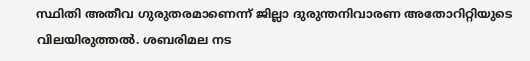സ്ഥിതി അതീവ ഗുരുതരമാണെന്ന് ജില്ലാ ദുരുന്തനിവാരണ അതോറിറ്റിയുടെ വിലയിരുത്തല്‍. ശബരിമല നട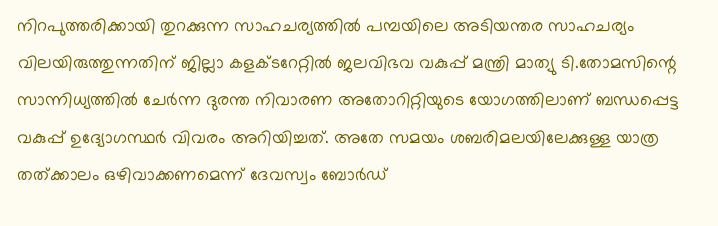നിറപുത്തരിക്കായി തുറക്കുന്ന സാഹചര്യത്തില്‍ പമ്പയിലെ അടിയന്തര സാഹചര്യം വിലയിരുത്തുന്നതിന് ജില്ലാ കളക്ടറേറ്റില്‍ ജലവിഭവ വകുപ്പ് മന്ത്രി മാത്യു ടി.തോമസിന്റെ സാന്നിധ്യത്തില്‍ ചേര്‍ന്ന ദുരന്ത നിവാരണ അതോറിറ്റിയുടെ യോഗത്തിലാണ് ബന്ധപ്പെട്ട വകുപ്പ് ഉദ്യോഗസ്ഥര്‍ വിവരം അറിയിച്ചത്. അതേ സമയം ശബരിമലയിലേക്കുള്ള യാത്ര തത്ക്കാലം ഒഴിവാക്കണമെന്ന് ദേവസ്വം ബോര്‍ഡ്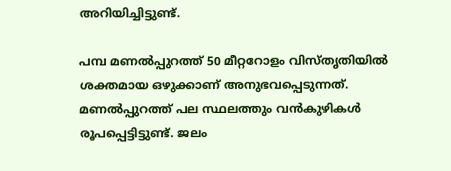അറിയിച്ചിട്ടുണ്ട്.

പമ്പ മണല്‍പ്പുറത്ത് 50 മീറ്ററോളം വിസ്തൃതിയില്‍ ശക്തമായ ഒഴുക്കാണ് അനുഭവപ്പെടുന്നത്. മണല്‍പ്പുറത്ത് പല സ്ഥലത്തും വന്‍കുഴികള്‍ രൂപപ്പെട്ടിട്ടുണ്ട്. ജലം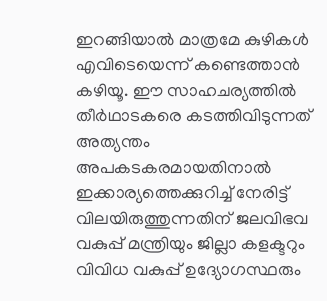ഇറങ്ങിയാല്‍ മാത്രമേ കുഴികള്‍ എവിടെയെന്ന് കണ്ടെത്താന്‍ കഴിയൂ. ഈ സാഹചര്യത്തില്‍ തീര്‍ഥാടകരെ കടത്തിവിടുന്നത് അത്യന്തം അപകടകരമായതിനാല്‍ ഇക്കാര്യത്തെക്കുറിച്ച് നേരിട്ട് വിലയിരുത്തുന്നതിന് ജലവിഭവ വകുപ്പ് മന്ത്രിയും ജില്ലാ കളക്ടറും വിവിധ വകുപ്പ് ഉദ്യോഗസ്ഥരും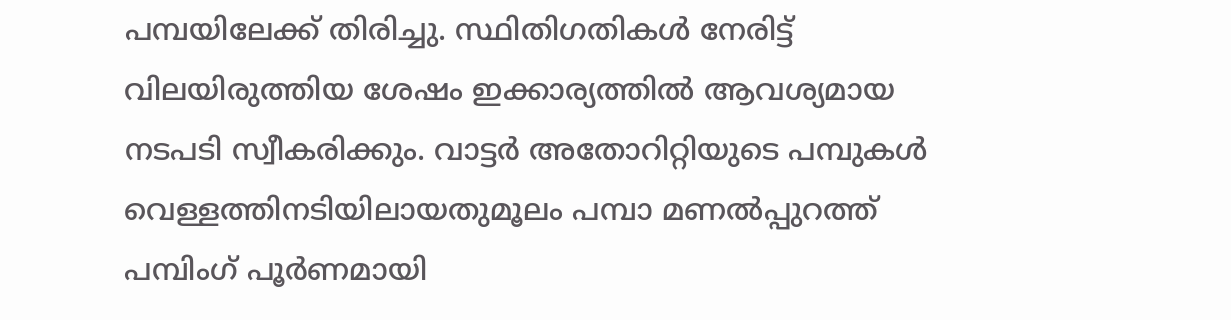പമ്പയിലേക്ക് തിരിച്ചു. സ്ഥിതിഗതികള്‍ നേരിട്ട് വിലയിരുത്തിയ ശേഷം ഇക്കാര്യത്തില്‍ ആവശ്യമായ നടപടി സ്വീകരിക്കും. വാട്ടര്‍ അതോറിറ്റിയുടെ പമ്പുകള്‍ വെള്ളത്തിനടിയിലായതുമൂലം പമ്പാ മണല്‍പ്പുറത്ത് പമ്പിംഗ് പൂര്‍ണമായി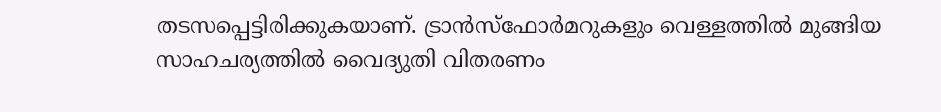തടസപ്പെട്ടിരിക്കുകയാണ്. ട്രാന്‍സ്ഫോര്‍മറുകളും വെള്ളത്തില്‍ മുങ്ങിയ സാഹചര്യത്തില്‍ വൈദ്യുതി വിതരണം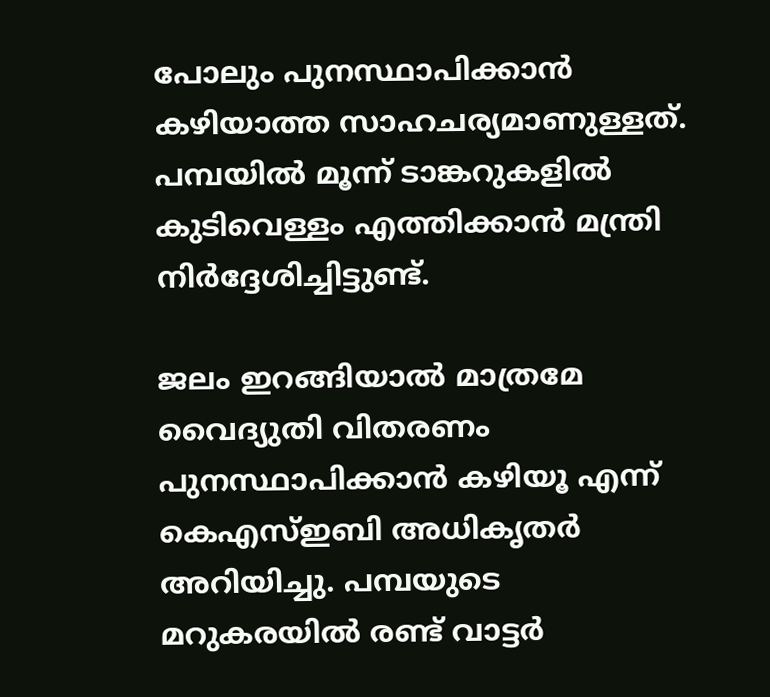പോലും പുനസ്ഥാപിക്കാന്‍ കഴിയാത്ത സാഹചര്യമാണുള്ളത്. പമ്പയില്‍ മൂന്ന് ടാങ്കറുകളില്‍ കുടിവെള്ളം എത്തിക്കാന്‍ മന്ത്രി നിര്‍ദ്ദേശിച്ചിട്ടുണ്ട്.

ജലം ഇറങ്ങിയാല്‍ മാത്രമേ വൈദ്യുതി വിതരണം പുനസ്ഥാപിക്കാന്‍ കഴിയൂ എന്ന് കെഎസ്ഇബി അധികൃതര്‍ അറിയിച്ചു. പമ്പയുടെ മറുകരയില്‍ രണ്ട് വാട്ടര്‍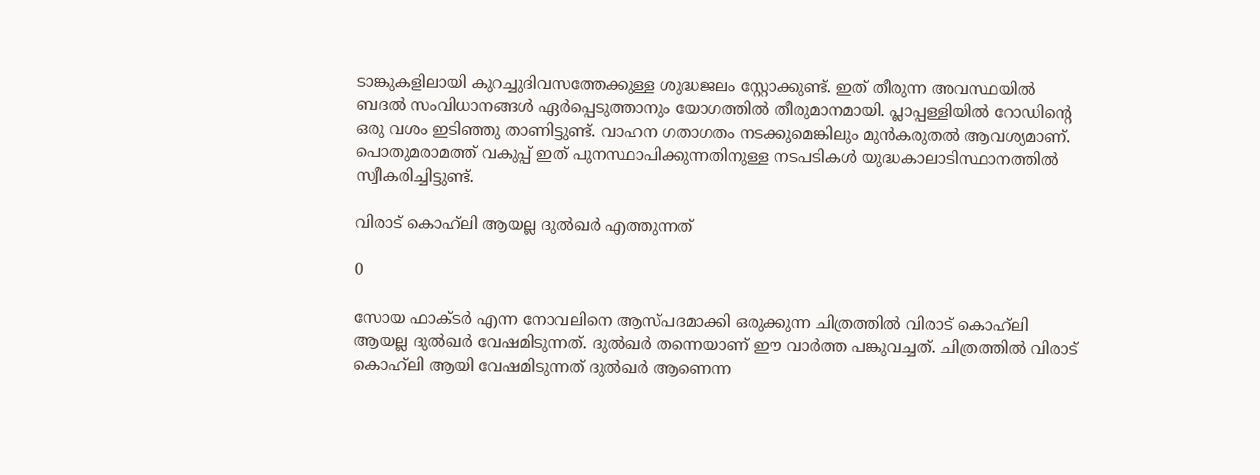ടാങ്കുകളിലായി കുറച്ചുദിവസത്തേക്കുള്ള ശുദ്ധജലം സ്റ്റോക്കുണ്ട്. ഇത് തീരുന്ന അവസ്ഥയില്‍ ബദല്‍ സംവിധാനങ്ങള്‍ ഏര്‍പ്പെടുത്താനും യോഗത്തില്‍ തീരുമാനമായി. പ്ലാപ്പള്ളിയില്‍ റോഡിന്റെ ഒരു വശം ഇടിഞ്ഞു താണിട്ടുണ്ട്. വാഹന ഗതാഗതം നടക്കുമെങ്കിലും മുന്‍കരുതല്‍ ആവശ്യമാണ്. പൊതുമരാമത്ത് വകുപ്പ് ഇത് പുനസ്ഥാപിക്കുന്നതിനുള്ള നടപടികള്‍ യുദ്ധകാലാടിസ്ഥാനത്തില്‍ സ്വീകരിച്ചിട്ടുണ്ട്.

വിരാട് കൊഹ്‌ലി ആയല്ല ദുൽഖർ എത്തുന്നത്

0

സോയ ഫാക്ടർ എന്ന നോവലിനെ ആസ്പദമാക്കി ഒരുക്കുന്ന ചിത്രത്തിൽ വിരാട് കൊഹ്‌ലി ആയല്ല ദുൽഖർ വേഷമിടുന്നത്. ദുൽഖർ തന്നെയാണ് ഈ വാർത്ത പങ്കുവച്ചത്. ചിത്രത്തിൽ വിരാട് കൊഹ്‌ലി ആയി വേഷമിടുന്നത് ദുൽഖർ ആണെന്ന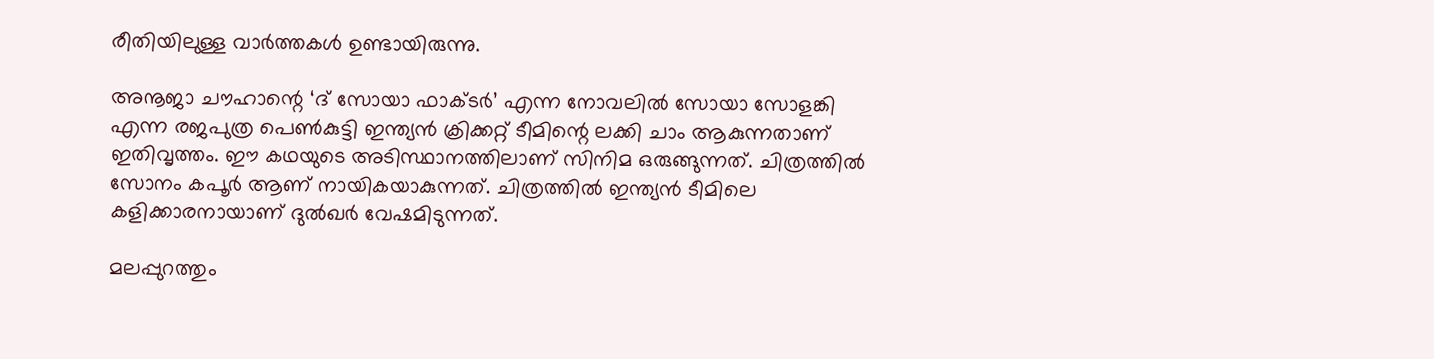രീതിയിലുള്ള വാർത്തകൾ ഉണ്ടായിരുന്നു.

അനൂജാ ചൗഹാന്റെ ‘ദ് സോയാ ഫാക്ടര്‍’ എന്ന നോവലിൽ സോയാ സോളങ്കി എന്ന രജപുത്ര പെണ്‍കുട്ടി ഇന്ത്യന്‍ ക്രിക്കറ്റ് ടീമിന്റെ ലക്കി ചാം ആകുന്നതാണ് ഇതിവൃത്തം. ഈ കഥയുടെ അടിസ്ഥാനത്തിലാണ് സിനിമ ഒരുങ്ങുന്നത്. ചിത്രത്തിൽ സോനം കപൂര്‍ ആണ് നായികയാകുന്നത്. ചിത്രത്തിൽ ഇന്ത്യൻ ടീമിലെ കളിക്കാരനായാണ് ദുൽഖർ വേഷമിടുന്നത്.

മലപ്പുറത്തും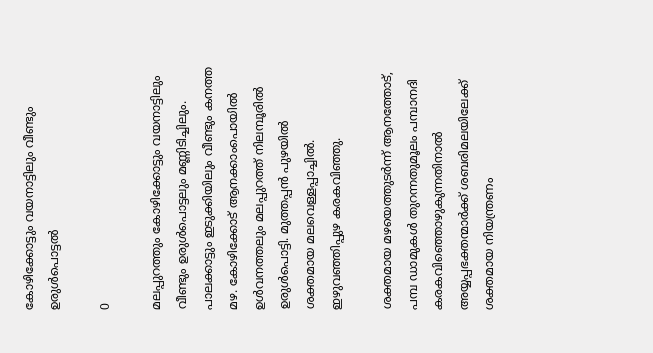കോഴിക്കോട്ടും വയനാട്ടിലും വീണ്ടും ഉരുൾപൊട്ടൽ

0

മലപ്പുറത്തും കോഴിക്കോട്ടും വയനാട്ടിലും വീണ്ടും ഉരുൾപൊട്ടലും മണ്ണിടിച്ചിലും. പാലക്കാട്ടും ഇടുക്കിയിലും വീണ്ടും കനത്ത മഴ. കോഴിക്കോട് ആനക്കാംപൊയില്‍ ഉള്‍വനത്തലും മലപ്പുറത്ത് നിലമ്പൂരിൽ ഉരുൾപൊട്ടി. മുത്തപ്പന്‍ പുഴയില്‍ ശക്തമായ മലവെള്ളപ്പാച്ചിൽ. ഇഴുവഞ്ഞിപ്പുഴ കരകവിഞ്ഞു.

ശക്തമായ മഴയെത്തുടർന്ന് ആനത്തോട്, പമ്പ ഡാമുകൾ തുറന്നതുമൂലം പമ്പാനദി കരകവിഞ്ഞൊഴുകുന്നതിനാൽ അയ്യപ്പഭക്തന്മാർക്ക് ശബരിമലയിലേക്ക് ശക്തമായ നിയന്ത്രണം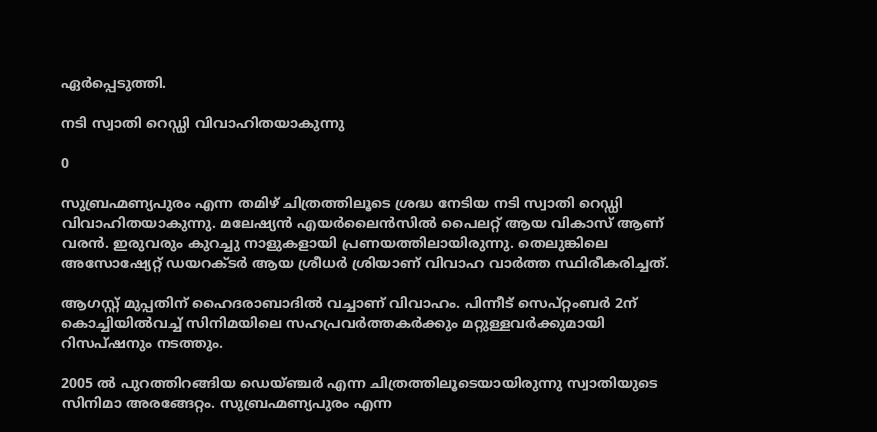ഏർപ്പെടുത്തി.

നടി സ്വാതി റെഡ്ഡി വിവാഹിതയാകുന്നു

0

സുബ്രഹ്മണ്യപുരം എന്ന തമിഴ് ചിത്രത്തിലൂടെ ശ്രദ്ധ നേടിയ നടി സ്വാതി റെഡ്ഡി വിവാഹിതയാകുന്നു. മലേഷ്യൻ എയർലൈൻസിൽ പൈലറ്റ് ആയ വികാസ് ആണ് വരൻ. ഇരുവരും കുറച്ചു നാളുകളായി പ്രണയത്തിലായിരുന്നു. തെലുങ്കിലെ അസോഷ്യേറ്റ് ഡയറക്ടര്‍ ആയ ശ്രീധര്‍ ശ്രിയാണ് വിവാഹ വാര്‍ത്ത സ്ഥിരീകരിച്ചത്.

ആഗസ്റ്റ് മുപ്പതിന് ഹൈദരാബാദിൽ വച്ചാണ് വിവാഹം. പിന്നീട് സെപ്റ്റംബർ 2ന് കൊച്ചിയില്‍വച്ച് സിനിമയിലെ സഹപ്രവർത്തകർക്കും മറ്റുള്ളവർക്കുമായി റിസപ്ഷനും നടത്തും.

2005 ല്‍ പുറത്തിറങ്ങിയ ഡെയ്ഞ്ചര്‍ എന്ന ചിത്രത്തിലൂടെയായിരുന്നു സ്വാതിയുടെ സിനിമാ അരങ്ങേറ്റം. സുബ്രഹ്മണ്യപുരം എന്ന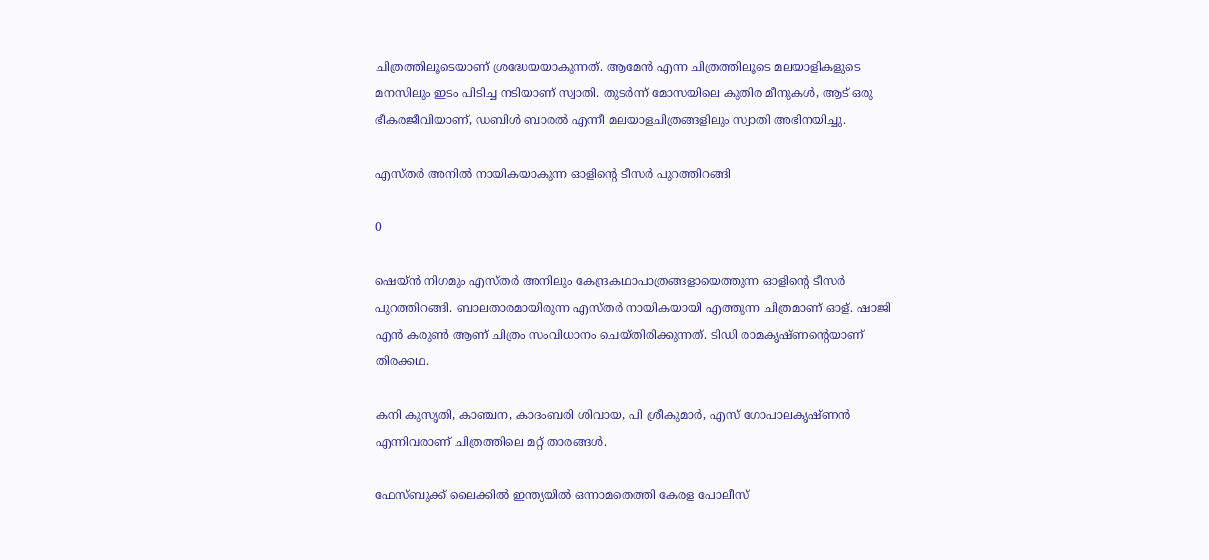ചിത്രത്തിലൂടെയാണ് ശ്രദ്ധേയയാകുന്നത്. ആമേൻ എന്ന ചിത്രത്തിലൂടെ മലയാളികളുടെ മനസിലും ഇടം പിടിച്ച നടിയാണ് സ്വാതി. തുടർന്ന് മോസയിലെ കുതിര മീനുകള്‍, ആട് ഒരു ഭീകരജീവിയാണ്, ഡബിള്‍ ബാരല്‍ എന്നീ മലയാളചിത്രങ്ങളിലും സ്വാതി അഭിനയിച്ചു.

എസ്തർ അനിൽ നായികയാകുന്ന ഓളിന്‍റെ ടീസർ പുറത്തിറങ്ങി

0

ഷെയ്ൻ നിഗമും എസ്തർ അനിലും കേന്ദ്രകഥാപാത്രങ്ങളായെത്തുന്ന ഓളിന്‍റെ ടീസർ പുറത്തിറങ്ങി. ബാലതാരമായിരുന്ന എസ്തര്‍ നായികയായി എത്തുന്ന ചിത്രമാണ് ഓള്. ഷാജി എൻ കരുൺ ആണ് ചിത്രം സംവിധാനം ചെയ്തിരിക്കുന്നത്. ടിഡി രാമകൃഷ്ണന്റെയാണ് തിരക്കഥ.

കനി കുസൃതി, കാഞ്ചന, കാദംബരി ശിവായ, പി ശ്രീകുമാര്‍, എസ് ഗോപാലകൃഷ്ണന്‍ എന്നിവരാണ് ചിത്രത്തിലെ മറ്റ് താരങ്ങള്‍.

ഫേസ്ബുക്ക് ലൈക്കിൽ ഇന്ത്യയിൽ ഒന്നാമതെത്തി കേരള പോലീസ്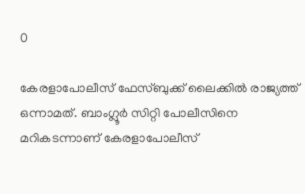0

കേരളാപോലീസ് ഫേസ്ബുക്ക് ലൈക്കിൽ രാജ്യത്ത് ഒന്നാമത്. ബാംഗ്ലൂർ സിറ്റി പോലീസിനെ മറികടന്നാണ് കേരളാപോലീസ്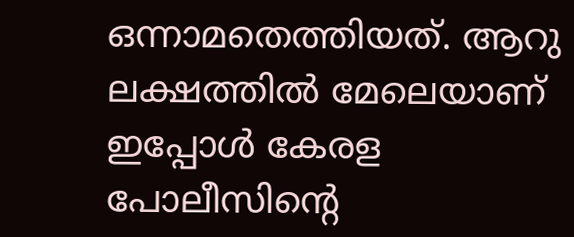ഒന്നാമതെത്തിയത്. ആറു ലക്ഷത്തിൽ മേലെയാണ് ഇപ്പോൾ കേരള പോലീസിന്റെ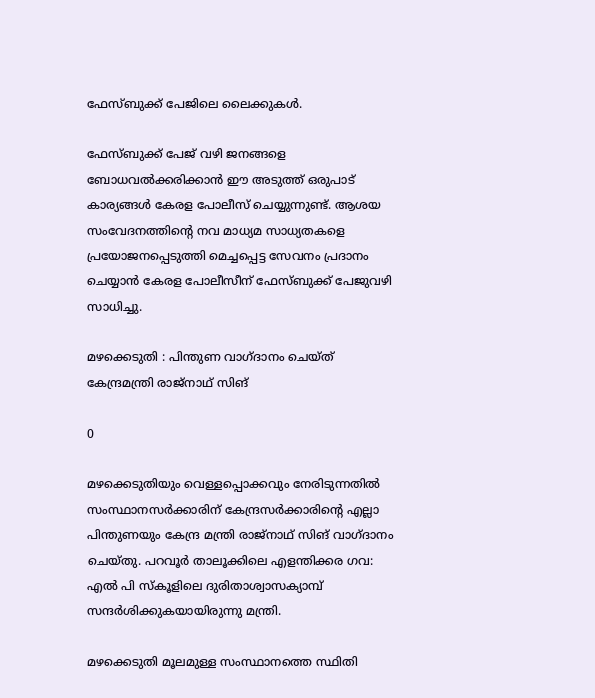ഫേസ്ബുക്ക് പേജിലെ ലൈക്കുകൾ.

ഫേസ്ബുക്ക് പേജ് വഴി ജനങ്ങളെ ബോധവൽക്കരിക്കാൻ ഈ അടുത്ത് ഒരുപാട് കാര്യങ്ങൾ കേരള പോലീസ് ചെയ്യുന്നുണ്ട്. ആശയ സംവേദനത്തിന്റെ നവ മാധ്യമ സാധ്യതകളെ പ്രയോജനപ്പെടുത്തി മെച്ചപ്പെട്ട സേവനം പ്രദാനം ചെയ്യാൻ കേരള പോലീസീന് ഫേസ്ബുക്ക് പേജുവഴി സാധിച്ചു.

മഴക്കെടുതി : പിന്തുണ വാഗ്ദാനം ചെയ്ത് കേന്ദ്രമന്ത്രി രാജ്‌നാഥ് സിങ്

0

മഴക്കെടുതിയും വെള്ളപ്പൊക്കവും നേരിടുന്നതില്‍ സംസ്ഥാനസര്‍ക്കാരിന് കേന്ദ്രസര്‍ക്കാരിന്റെ എല്ലാ പിന്തുണയും കേന്ദ്ര മന്ത്രി രാജ്‌നാഥ് സിങ് വാഗ്ദാനം ചെയ്തു. പറവൂര്‍ താലൂക്കിലെ എളന്തിക്കര ഗവ: എല്‍ പി സ്‌കൂളിലെ ദുരിതാശ്വാസക്യാമ്പ് സന്ദര്‍ശിക്കുകയായിരുന്നു മന്ത്രി.

മഴക്കെടുതി മൂലമുള്ള സംസ്ഥാനത്തെ സ്ഥിതി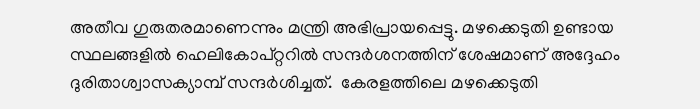അതീവ ഗുരുതരമാണെന്നും മന്ത്രി അഭിപ്രായപ്പെട്ടു. മഴക്കെടുതി ഉണ്ടായ സ്ഥലങ്ങളില്‍ ഹെലികോപ്റ്ററില്‍ സന്ദര്‍ശനത്തിന് ശേഷമാണ് അദ്ദേഹം ദുരിതാശ്വാസക്യാമ്പ് സന്ദര്‍ശിച്ചത്.  കേരളത്തിലെ മഴക്കെടുതി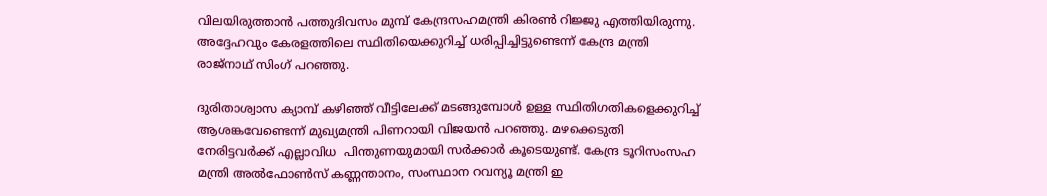വിലയിരുത്താന്‍ പത്തുദിവസം മുമ്പ് കേന്ദ്രസഹമന്ത്രി കിരണ്‍ റിജ്ജു എത്തിയിരുന്നു. അദ്ദേഹവും കേരളത്തിലെ സ്ഥിതിയെക്കുറിച്ച് ധരിപ്പിച്ചിട്ടുണ്ടെന്ന് കേന്ദ്ര മന്ത്രി രാജ്‌നാഥ് സിംഗ് പറഞ്ഞു.

ദുരിതാശ്വാസ ക്യാമ്പ് കഴിഞ്ഞ് വീട്ടിലേക്ക് മടങ്ങുമ്പോള്‍ ഉള്ള സ്ഥിതിഗതികളെക്കുറിച്ച് ആശങ്കവേണ്ടെന്ന് മുഖ്യമന്ത്രി പിണറായി വിജയന്‍ പറഞ്ഞു. മഴക്കെടുതി നേരിട്ടവര്‍ക്ക് എല്ലാവിധ  പിന്തുണയുമായി സര്‍ക്കാര്‍ കൂടെയുണ്ട്. കേന്ദ്ര ടൂറിസംസഹ മന്ത്രി അല്‍ഫോണ്‍സ് കണ്ണന്താനം, സംസ്ഥാന റവന്യൂ മന്ത്രി ഇ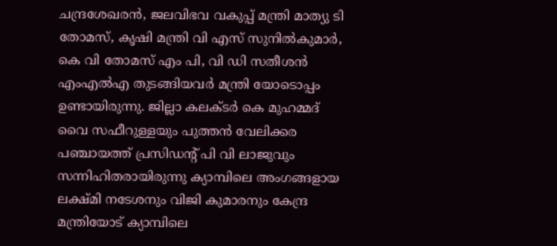ചന്ദ്രശേഖരന്‍, ജലവിഭവ വകുപ്പ് മന്ത്രി മാത്യു ടി തോമസ്, കൃഷി മന്ത്രി വി എസ് സുനില്‍കുമാര്‍, കെ വി തോമസ് എം പി, വി ഡി സതീശന്‍ എംഎല്‍എ തുടങ്ങിയവര്‍ മന്ത്രി യോടൊപ്പം ഉണ്ടായിരുന്നു. ജില്ലാ കലക്ടര്‍ കെ മുഹമ്മദ് വൈ സഫീറുള്ളയും പുത്തന്‍ വേലിക്കര പഞ്ചായത്ത് പ്രസിഡന്റ് പി വി ലാജുവും സന്നിഹിതരായിരുന്നു ക്യാമ്പിലെ അംഗങ്ങളായ ലക്ഷ്മി നടേശനും വിജി കുമാരനും കേന്ദ്ര മന്ത്രിയോട് ക്യാമ്പിലെ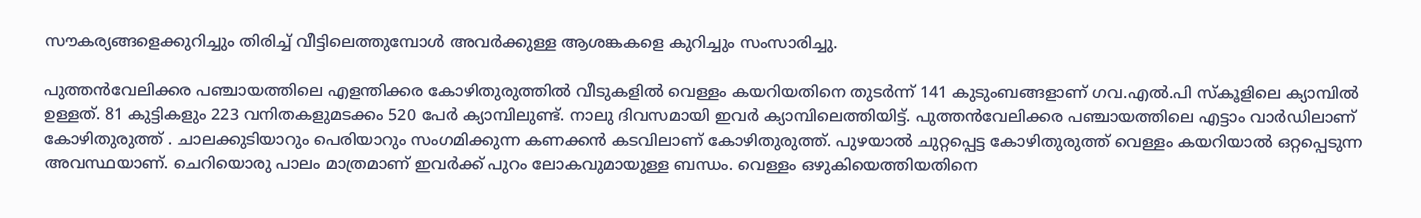സൗകര്യങ്ങളെക്കുറിച്ചും തിരിച്ച് വീട്ടിലെത്തുമ്പോള്‍ അവര്‍ക്കുള്ള ആശങ്കകളെ കുറിച്ചും സംസാരിച്ചു.

പുത്തന്‍വേലിക്കര പഞ്ചായത്തിലെ എളന്തിക്കര കോഴിതുരുത്തില്‍ വീടുകളില്‍ വെള്ളം കയറിയതിനെ തുടര്‍ന്ന് 141 കുടുംബങ്ങളാണ് ഗവ.എല്‍.പി സ്‌കൂളിലെ ക്യാമ്പില്‍ ഉള്ളത്. 81 കുട്ടികളും 223 വനിതകളുമടക്കം 520 പേര്‍ ക്യാമ്പിലുണ്ട്. നാലു ദിവസമായി ഇവര്‍ ക്യാമ്പിലെത്തിയിട്ട്. പുത്തന്‍വേലിക്കര പഞ്ചായത്തിലെ എട്ടാം വാര്‍ഡിലാണ് കോഴിതുരുത്ത് . ചാലക്കുടിയാറും പെരിയാറും സംഗമിക്കുന്ന കണക്കന്‍ കടവിലാണ് കോഴിതുരുത്ത്. പുഴയാല്‍ ചുറ്റപ്പെട്ട കോഴിതുരുത്ത് വെള്ളം കയറിയാല്‍ ഒറ്റപ്പെടുന്ന അവസ്ഥയാണ്. ചെറിയൊരു പാലം മാത്രമാണ് ഇവര്‍ക്ക് പുറം ലോകവുമായുള്ള ബന്ധം. വെള്ളം ഒഴുകിയെത്തിയതിനെ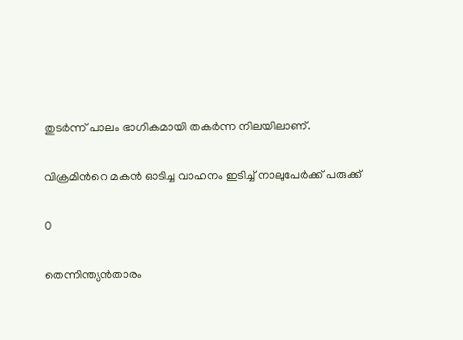തുടര്‍ന്ന് പാലം ഭാഗികമായി തകര്‍ന്ന നിലയിലാണ്.

വിക്രമിന്‍റെ മകൻ ഓടിച്ച വാഹനം ഇടിച്ച് നാലുപേർക്ക് പരുക്ക്

0

തെന്നിന്ത്യൻതാരം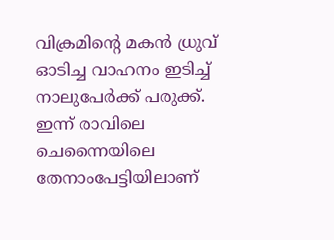വിക്രമിന്‍റെ മകൻ ധ്രുവ് ഓടിച്ച വാഹനം ഇടിച്ച് നാലുപേർക്ക് പരുക്ക്. ഇന്ന് രാവിലെ  ചെന്നൈയിലെ തേനാംപേട്ടിയിലാണ്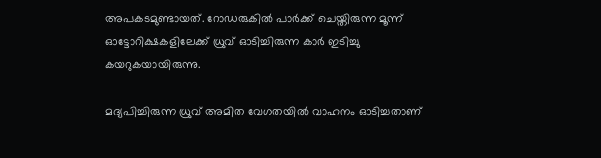അപകടമുണ്ടായത്. റോഡരുകിൽ പാർക്ക് ചെയ്തിരുന്ന മൂന്ന് ഓട്ടോറിക്ഷകളിലേക്ക് ധ്രുവ് ഓടിച്ചിരുന്ന കാർ ഇടിച്ചു കയറുകയായിരുന്നു.

മദ്യപിച്ചിരുന്ന ധ്രുവ് അമിത വേഗതയിൽ വാഹനം ഓടിച്ചതാണ്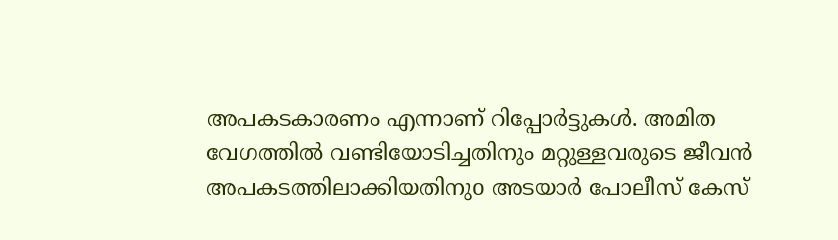അപകടകാരണം എന്നാണ് റിപ്പോർട്ടുകൾ. അമിത വേഗത്തില്‍ വണ്ടിയോടിച്ചതിനും മറ്റുള്ളവരുടെ ജീവന്‍ അപകടത്തിലാക്കിയതിനുo അടയാര്‍ പോലീസ് കേസ്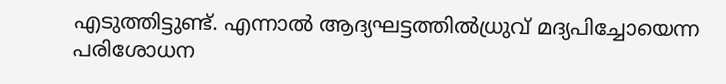എടുത്തിട്ടുണ്ട്. എന്നാൽ ആദ്യഘട്ടത്തില്‍ധ്രുവ് മദ്യപിച്ചോയെന്ന പരിശോധന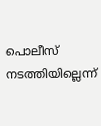പൊലീസ്  നടത്തിയില്ലെന്ന്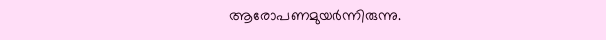ആരോപണമുയര്‍ന്നിരുന്നു.